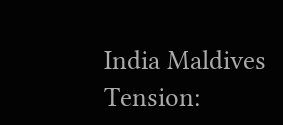India Maldives Tension: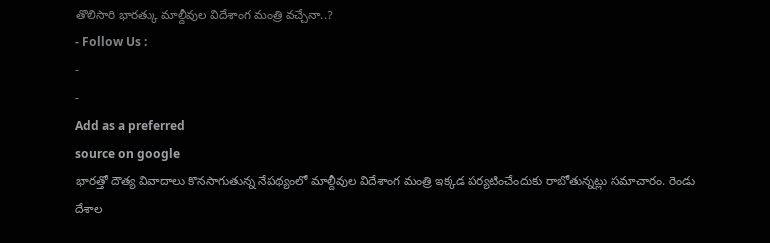తొలిసారి భారత్కు మాల్దీవుల విదేశాంగ మంత్రి వచ్చేనా..?
- Follow Us :
-
-
Add as a preferred
source on google
భారత్తో దౌత్య వివాదాలు కొనసాగుతున్న నేపథ్యంలో మాల్దీవుల విదేశాంగ మంత్రి ఇక్కడ పర్యటించేందుకు రాబోతున్నట్లు సమాచారం. రెండు దేశాల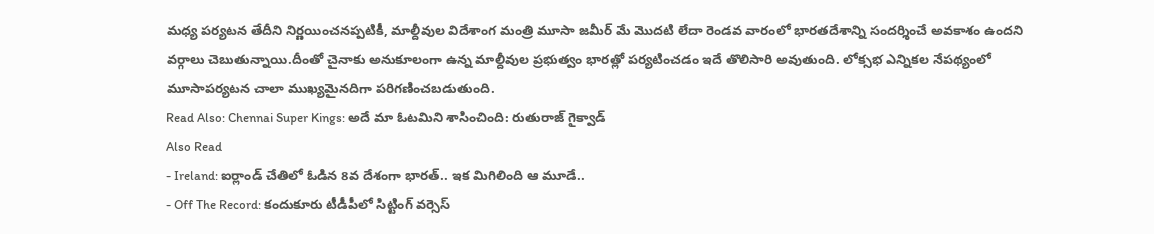మధ్య పర్యటన తేదీని నిర్ణయించనప్పటికీ, మాల్దీవుల విదేశాంగ మంత్రి మూసా జమీర్ మే మొదటి లేదా రెండవ వారంలో భారతదేశాన్ని సందర్శించే అవకాశం ఉందని వర్గాలు చెబుతున్నాయి.దీంతో చైనాకు అనుకూలంగా ఉన్న మాల్దీవుల ప్రభుత్వం భారత్లో పర్యటించడం ఇదే తొలిసారి అవుతుంది. లోక్సభ ఎన్నికల నేపథ్యంలో మూసాపర్యటన చాలా ముఖ్యమైనదిగా పరిగణించబడుతుంది.
Read Also: Chennai Super Kings: అదే మా ఓటమిని శాసించింది: రుతురాజ్ గైక్వాడ్
Also Read
- Ireland: ఐర్లాండ్ చేతిలో ఓడిన 8వ దేశంగా భారత్.. ఇక మిగిలింది ఆ మూడే..
- Off The Record: కందుకూరు టీడీపీలో సిట్టింగ్ వర్సెస్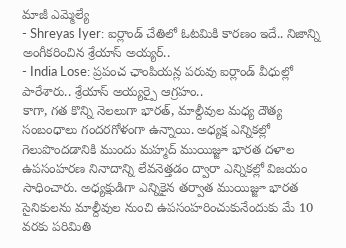మాజీ ఎమ్మెల్యే
- Shreyas Iyer: ఐర్లాండ్ చేతిలో ఓటమికి కారణం ఇదే.. నిజాన్ని అంగీకరించిన శ్రేయాస్ అయ్యర్..
- India Lose: ప్రపంచ ఛాంపియన్ల పరువు ఐర్లాండ్ వీధుల్లో పారేశారు.. శ్రేయాస్ అయ్యర్పై ఆగ్రహం..
కాగా, గత కొన్ని నెలలుగా భారత్, మాల్దీవుల మధ్య దౌత్య సంబంధాలు గందరగోళంగా ఉన్నాయి. అధ్యక్ష ఎన్నికల్లో గెలుపొందడానికి ముందు మహ్మద్ ముయిజ్జూ భారత దళాల ఉపసంహరణ నినాదాన్ని లేవనెత్తడం ద్వారా ఎన్నికల్లో విజయం సాధించారు. అధ్యక్షుడిగా ఎన్నికైన తర్వాత ముయిజ్జూ భారత సైనికులను మాల్దీవుల నుంచి ఉపసంహరించుకునేందుకు మే 10 వరకు పరిమితి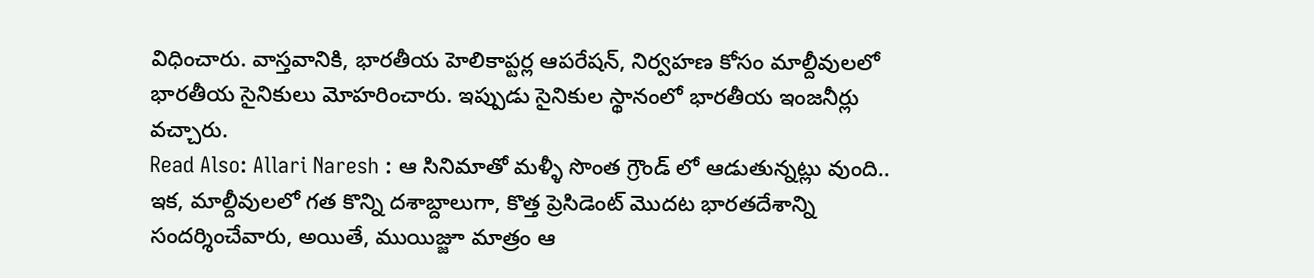విధించారు. వాస్తవానికి, భారతీయ హెలికాప్టర్ల ఆపరేషన్, నిర్వహణ కోసం మాల్దీవులలో భారతీయ సైనికులు మోహరించారు. ఇప్పుడు సైనికుల స్థానంలో భారతీయ ఇంజనీర్లు వచ్చారు.
Read Also: Allari Naresh : ఆ సినిమాతో మళ్ళీ సొంత గ్రౌండ్ లో ఆడుతున్నట్లు వుంది..
ఇక, మాల్దీవులలో గత కొన్ని దశాబ్దాలుగా, కొత్త ప్రెసిడెంట్ మొదట భారతదేశాన్ని సందర్శించేవారు, అయితే, ముయిజ్జూ మాత్రం ఆ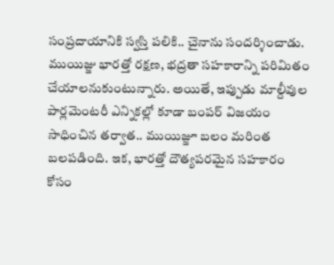సంప్రదాయానికి స్వస్తి పలికి.. చైనాను సందర్శించాడు. ముయిజ్జు భారత్తో రక్షణ, భద్రతా సహకారాన్ని పరిమితం చేయాలనుకుంటున్నారు. అయితే, ఇప్పుడు మాల్దీవుల పార్లమెంటరీ ఎన్నికల్లో కూడా బంపర్ విజయం సాధించిన తర్వాత.. ముయిజ్జూ బలం మరింత బలపడింది. ఇక, భారత్తో దౌత్యపరమైన సహకారం కోసం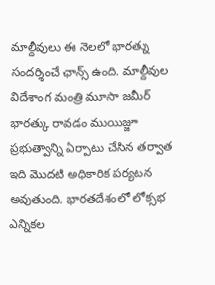మాల్దీవులు ఈ నెలలో భారత్ను సందర్శించే ఛాన్స్ ఉంది. మాల్దీవుల విదేశాంగ మంత్రి మూసా జమీర్ భారత్కు రావడం ముయిజ్జూ ప్రభుత్వాన్ని ఏర్పాటు చేసిన తర్వాత ఇది మొదటి అధికారిక పర్యటన అవుతుంది. భారతదేశంలో లోక్సభ ఎన్నికల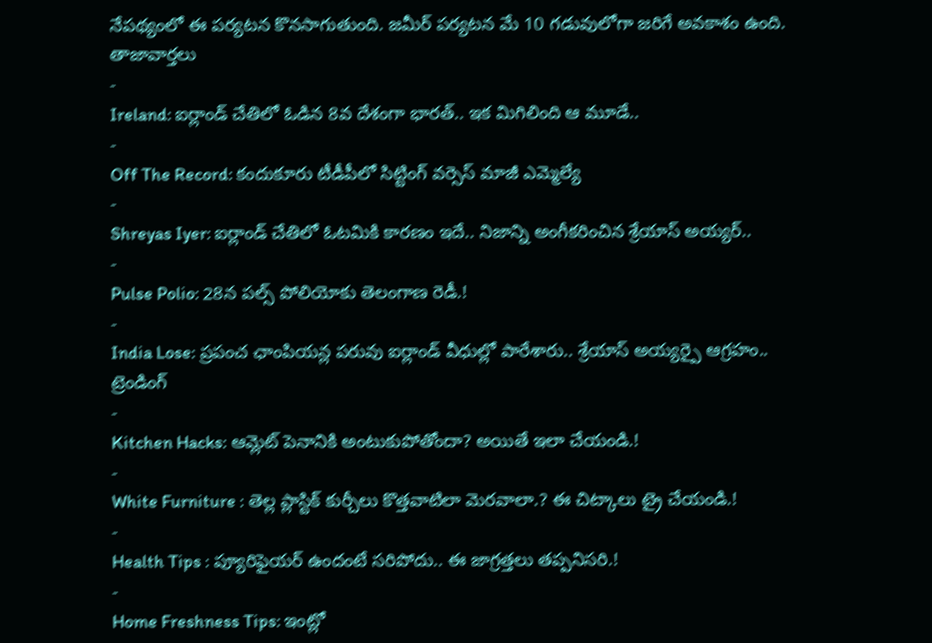నేపథ్యంలో ఈ పర్యటన కొనసాగుతుంది. జమీర్ పర్యటన మే 10 గడువులోగా జరిగే అవకాశం ఉంది.
తాజావార్తలు
-
Ireland: ఐర్లాండ్ చేతిలో ఓడిన 8వ దేశంగా భారత్.. ఇక మిగిలింది ఆ మూడే..
-
Off The Record: కందుకూరు టీడీపీలో సిట్టింగ్ వర్సెస్ మాజీ ఎమ్మెల్యే
-
Shreyas Iyer: ఐర్లాండ్ చేతిలో ఓటమికి కారణం ఇదే.. నిజాన్ని అంగీకరించిన శ్రేయాస్ అయ్యర్..
-
Pulse Polio: 28న పల్స్ పోలియోకు తెలంగాణ రెడీ.!
-
India Lose: ప్రపంచ ఛాంపియన్ల పరువు ఐర్లాండ్ వీధుల్లో పారేశారు.. శ్రేయాస్ అయ్యర్పై ఆగ్రహం..
ట్రెండింగ్
-
Kitchen Hacks: ఆమ్లెట్ పెనానికి అంటుకుపోతోందా? అయితే ఇలా చేయండి.!
-
White Furniture : తెల్ల ప్లాస్టిక్ కుర్చీలు కొత్తవాటిలా మెరవాలా.? ఈ చిట్కాలు ట్రై చేయండి.!
-
Health Tips : ప్యూరిఫైయర్ ఉందంటే సరిపోదు.. ఈ జాగ్రత్తలు తప్పనిసరి.!
-
Home Freshness Tips: ఇంట్లో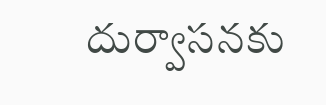దుర్వాసనకు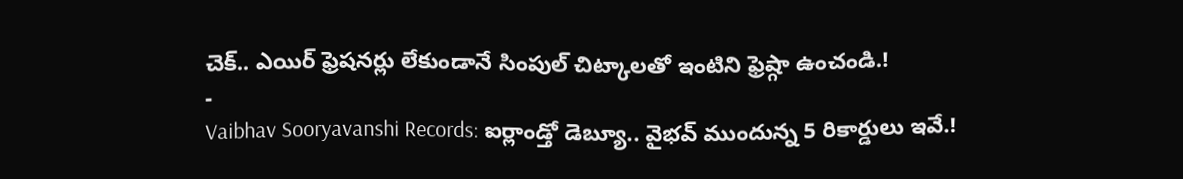చెక్.. ఎయిర్ ఫ్రెషనర్లు లేకుండానే సింపుల్ చిట్కాలతో ఇంటిని ఫ్రెష్గా ఉంచండి.!
-
Vaibhav Sooryavanshi Records: ఐర్లాండ్తో డెబ్యూ.. వైభవ్ ముందున్న 5 రికార్డులు ఇవే.!